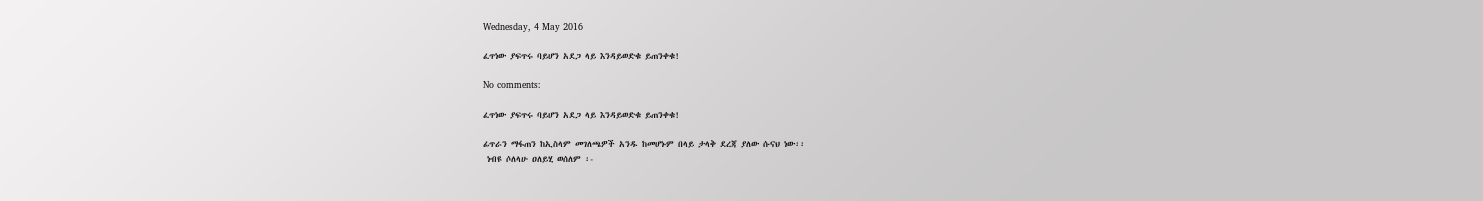Wednesday, 4 May 2016

ፈጥነው ያፍጥሩ ባይሆን አደጋ ላይ እንዳይወድቁ ይጠንቀቁ!

No comments:

ፈጥነው ያፍጥሩ ባይሆን አደጋ ላይ እንዳይወድቁ ይጠንቀቁ!

ፊጥራን ማፋጠን ከኢስላም መገለጫዎች አንዱ ከመሆኑም በላይ ታላቅ ደረጃ ያለው ሱናህ ነው፡፡
 ነብዩ ሶለላሁ ዐለይሂ ወሰለም ፡-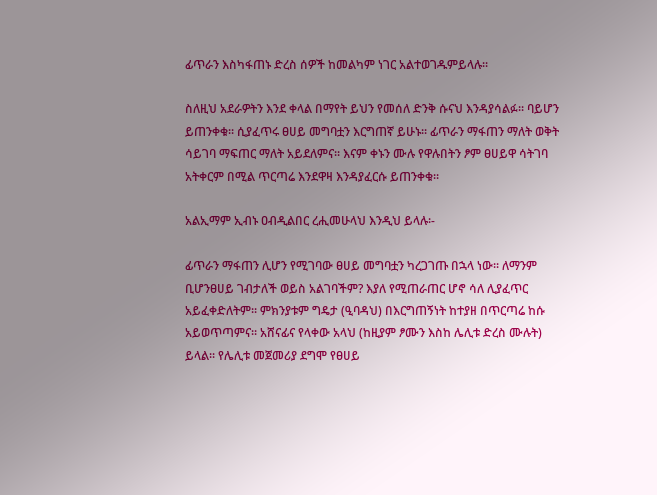ፊጥራን እስካፋጠኑ ድረስ ሰዎች ከመልካም ነገር አልተወገዱምይላሉ፡፡

ስለዚህ አደራዎትን እንደ ቀላል በማየት ይህን የመሰለ ድንቅ ሱናህ እንዳያሳልፉ፡፡ ባይሆን ይጠንቀቁ፡፡ ሲያፈጥሩ ፀሀይ መግባቷን እርግጠኛ ይሁኑ፡፡ ፊጥራን ማፋጠን ማለት ወቅት ሳይገባ ማፍጠር ማለት አይደለምና፡፡ እናም ቀኑን ሙሉ የዋሉበትን ፆም ፀሀይዋ ሳትገባ አትቀርም በሚል ጥርጣሬ እንደዋዛ እንዳያፈርሱ ይጠንቀቁ፡፡

አልኢማም ኢብኑ ዐብዲልበር ረሒመሁላህ እንዲህ ይላሉ፡-

ፊጥራን ማፋጠን ሊሆን የሚገባው ፀሀይ መግባቷን ካረጋገጡ በኋላ ነው፡፡ ለማንም ቢሆንፀሀይ ገብታለች ወይስ አልገባችም? እያለ የሚጠራጠር ሆኖ ሳለ ሊያፈጥር አይፈቀድለትም፡፡ ምክንያቱም ግዴታ (ዒባዳህ) በእርግጠኝነት ከተያዘ በጥርጣሬ ከሱ አይወጥጣምና፡፡ አሸናፊና የላቀው አላህ (ከዚያም ፆሙን እስከ ሌሊቱ ድረስ ሙሉት) ይላል፡፡ የሌሊቱ መጀመሪያ ደግሞ የፀሀይ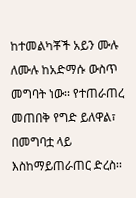ከተመልካቾች አይን ሙሉ ለሙሉ ከአድማሱ ውስጥ መግባት ነው፡፡ የተጠራጠረ መጠበቅ የግድ ይለዋል፣ በመግባቷ ላይ እስከማይጠራጠር ድረስ፡፡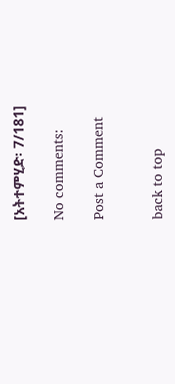[አትተምሂድ፡ 7/181]

No comments:

Post a Comment


back to top